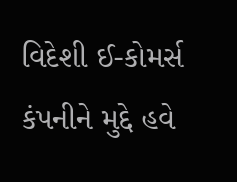વિદેશી ઈ-કોમર્સ કંપનીને મુદ્દે હવે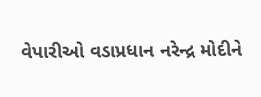વેપારીઓ વડાપ્રધાન નરેન્દ્ર મોદીને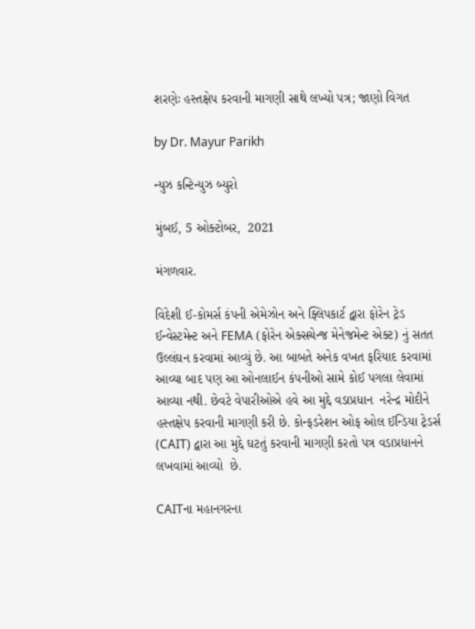શરણેઃ હસ્તક્ષેપ કરવાની માગણી સાથે લખ્યો પત્ર; જાણો વિગત

by Dr. Mayur Parikh

ન્યુઝ કન્ટિન્યુઝ બ્યુરો

મુંબઈ, 5 ઓક્ટોબર,  2021

મંગળવાર.

વિદેશી ઈ-કોમર્સ કંપની એમેઝોન અને ફ્લિપકાર્ટ દ્વારા ફોરેન ટ્રેડ ઈન્વેસ્ટમેન્ટ અને FEMA (ફોરેન એક્સચેન્જ મેનેજમેન્ટ એક્ટ) નું સતત ઉલ્લંઘન કરવામાં આવ્યું છે. આ બાબતે અનેક વખત ફરિયાદ કરવામાં આવ્યા બાદ પણ આ ઓનલાઈન કંપનીઓ સામે કોઈ પગલા લેવામાં આવ્યા નથી. છેવટે વેપારીઓએ હવે આ મુદ્દે વડાપ્રધાન  નરેન્દ્ર મોદીને હસ્તક્ષેપ કરવાની માગણી કરી છે. કોન્ફડરેશન ઓફ ઓલ ઈન્ડિયા ટ્રેડર્સ (CAIT) દ્વારા આ મુદ્દે ઘટતું કરવાની માગણી કરતો પત્ર વડાપ્રધાનને લખવામાં આવ્યો  છે.

CAITના મહાનગરના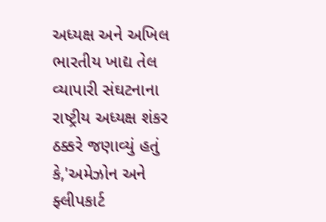અધ્યક્ષ અને અખિલ ભારતીય ખાદ્ય તેલ વ્યાપારી સંઘટનાના રાષ્ટ્રીય અધ્યક્ષ શંકર ઠક્કરે જણાવ્યું હતું કે,'અમેઝોન અને ફ્લીપકાર્ટ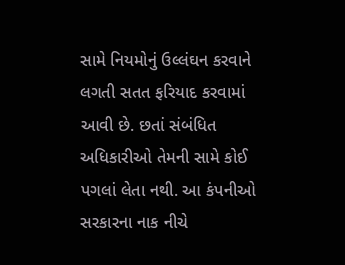સામે નિયમોનું ઉલ્લંઘન કરવાને લગતી સતત ફરિયાદ કરવામાં આવી છે. છતાં સંબંધિત અધિકારીઓ તેમની સામે કોઈ પગલાં લેતા નથી. આ કંપનીઓ સરકારના નાક નીચે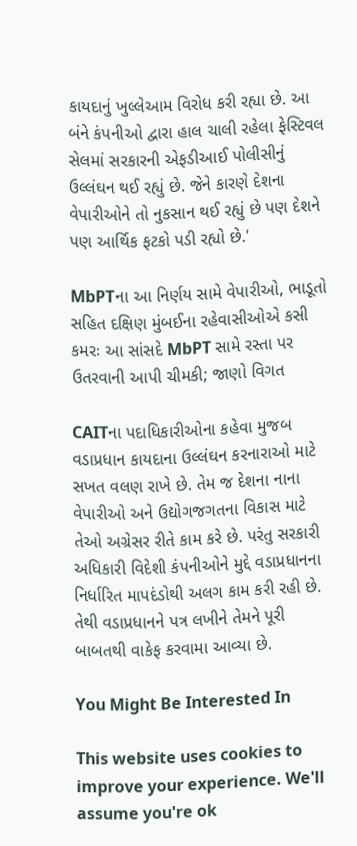કાયદાનું ખુલ્લેઆમ વિરોધ કરી રહ્યા છે. આ બંને કંપનીઓ દ્વારા હાલ ચાલી રહેલા ફેસ્ટિવલ સેલમાં સરકારની એફડીઆઈ પોલીસીનું ઉલ્લંઘન થઈ રહ્યું છે. જેને કારણે દેશના વેપારીઓને તો નુકસાન થઈ રહ્યું છે પણ દેશને પણ આર્થિક ફટકો પડી રહ્યો છે.'

MbPTના આ નિર્ણય સામે વેપારીઓ, ભાડૂતો સહિત દક્ષિણ મુંબઈના રહેવાસીઓએ કસી કમરઃ આ સાંસદે MbPT સામે રસ્તા પર ઉતરવાની આપી ચીમકી; જાણો વિગત

CAITના પદાધિકારીઓના કહેવા મુજબ વડાપ્રધાન કાયદાના ઉલ્લંઘન કરનારાઓ માટે સખત વલણ રાખે છે. તેમ જ દેશના નાના વેપારીઓ અને ઉદ્યોગજગતના વિકાસ માટે તેઓ અગ્રેસર રીતે કામ કરે છે. પરંતુ સરકારી અધિકારી વિદેશી કંપનીઓને મુદ્દે વડાપ્રધાનના નિર્ધારિત માપદંડોથી અલગ કામ કરી રહી છે.  તેથી વડાપ્રધાનને પત્ર લખીને તેમને પૂરી બાબતથી વાકેફ કરવામા આવ્યા છે.

You Might Be Interested In

This website uses cookies to improve your experience. We'll assume you're ok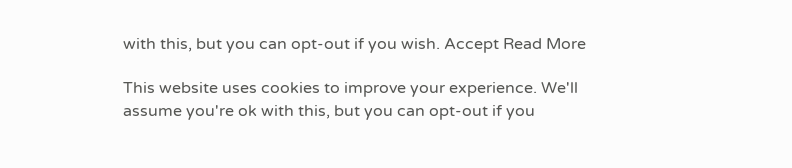with this, but you can opt-out if you wish. Accept Read More

This website uses cookies to improve your experience. We'll assume you're ok with this, but you can opt-out if you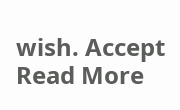wish. Accept Read More